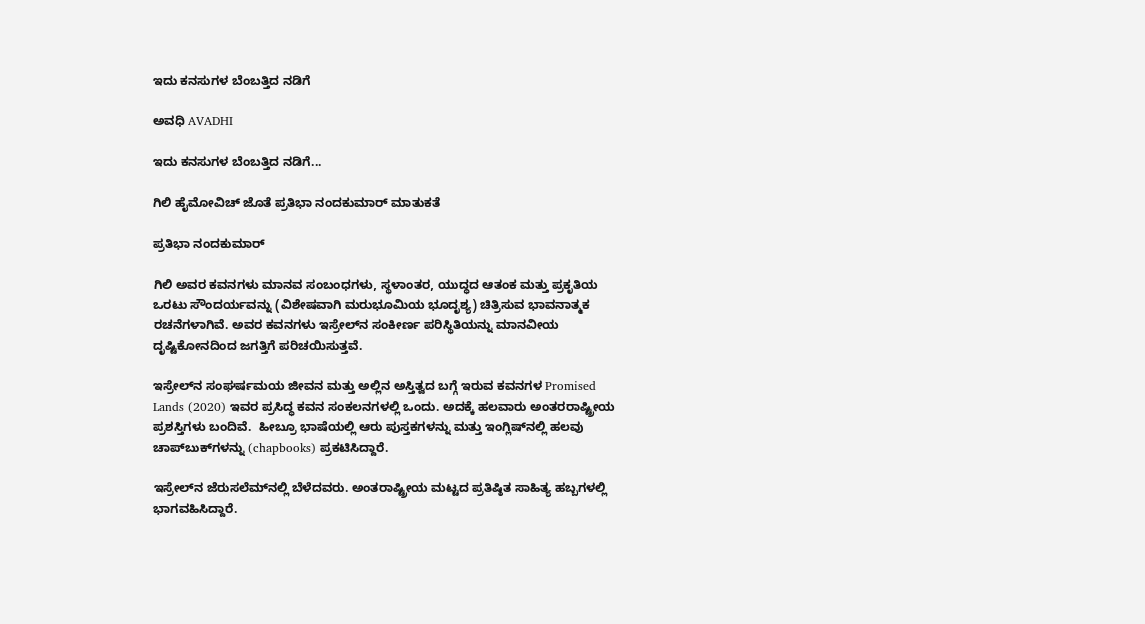ಇದು ಕನಸುಗಳ ಬೆಂಬತ್ತಿದ ನಡಿಗೆ‍

ಅವಧಿ AVADHI

ಇದು ಕನಸುಗಳ ಬೆಂಬತ್ತಿದ ನಡಿಗೆ...

ಗಿಲಿ ಹೈಮೋವಿಚ್ ಜೊತೆ ಪ್ರತಿಭಾ ನಂದಕುಮಾರ್ ಮಾತುಕತೆ

ಪ್ರತಿಭಾ ನಂದಕುಮಾರ್

ಗಿಲಿ ಅವರ ಕವನಗಳು ಮಾನವ ಸಂಬಂಧಗಳು, ಸ್ಥಳಾಂತರ, ಯುದ್ಧದ ಆತಂಕ ಮತ್ತು ಪ್ರಕೃತಿಯ ಒರಟು ಸೌಂದರ್ಯವನ್ನು (ವಿಶೇಷವಾಗಿ ಮರುಭೂಮಿಯ ಭೂದೃಶ್ಯ) ಚಿತ್ರಿಸುವ ಭಾವನಾತ್ಮಕ ರಚನೆಗಳಾಗಿವೆ. ಅವರ ಕವನಗಳು ಇಸ್ರೇಲ್‌ನ ಸಂಕೀರ್ಣ ಪರಿಸ್ಥಿತಿಯನ್ನು ಮಾನವೀಯ ದೃಷ್ಟಿಕೋನದಿಂದ ಜಗತ್ತಿಗೆ ಪರಿಚಯಿಸುತ್ತವೆ.

ಇಸ್ರೇಲ್‌ನ ಸಂಘರ್ಷಮಯ ಜೀವನ ಮತ್ತು ಅಲ್ಲಿನ ಅಸ್ತಿತ್ವದ ಬಗ್ಗೆ ಇರುವ ಕವನಗಳ Promised Lands (2020) ಇವರ ಪ್ರಸಿದ್ಧ ಕವನ ಸಂಕಲನಗಳಲ್ಲಿ ಒಂದು. ಅದಕ್ಕೆ ಹಲವಾರು ಅಂತರರಾಷ್ಟ್ರೀಯ ಪ್ರಶಸ್ತಿಗಳು ಬಂದಿವೆ.  ಹೀಬ್ರೂ ಭಾಷೆಯಲ್ಲಿ ಆರು ಪುಸ್ತಕಗಳನ್ನು ಮತ್ತು ಇಂಗ್ಲಿಷ್‌ನಲ್ಲಿ ಹಲವು ಚಾಪ್‌ಬುಕ್‌ಗಳನ್ನು (chapbooks) ಪ್ರಕಟಿಸಿದ್ದಾರೆ.

ಇಸ್ರೇಲ್‌ನ ಜೆರುಸಲೆಮ್‌ನಲ್ಲಿ ಬೆಳೆದವರು. ಅಂತರಾಷ್ಟ್ರೀಯ ಮಟ್ಟದ ಪ್ರತಿಷ್ಠಿತ ಸಾಹಿತ್ಯ ಹಬ್ಬಗಳಲ್ಲಿ ಭಾಗವಹಿಸಿದ್ದಾರೆ.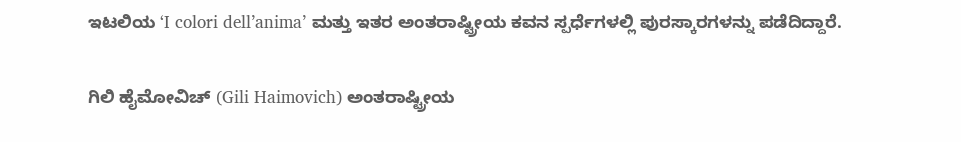ಇಟಲಿಯ ‘I colori dell’anima’ ಮತ್ತು ಇತರ ಅಂತರಾಷ್ಟ್ರೀಯ ಕವನ ಸ್ಪರ್ಧೆಗಳಲ್ಲಿ ಪುರಸ್ಕಾರಗಳನ್ನು ಪಡೆದಿದ್ದಾರೆ.

ಗಿಲಿ ಹೈಮೋವಿಚ್ (Gili Haimovich) ಅಂತರಾಷ್ಟ್ರೀಯ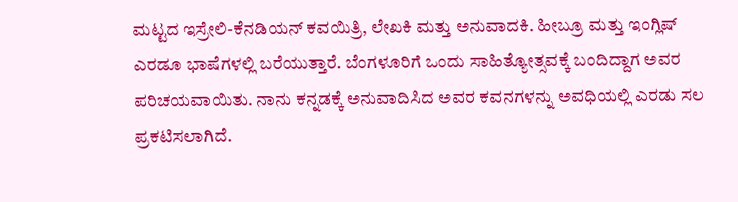ಮಟ್ಟದ ಇಸ್ರೇಲಿ-ಕೆನಡಿಯನ್ ಕವಯಿತ್ರಿ, ಲೇಖಕಿ ಮತ್ತು ಅನುವಾದಕಿ. ಹೀಬ್ರೂ ಮತ್ತು ಇಂಗ್ಲಿಷ್ ಎರಡೂ ಭಾಷೆಗಳಲ್ಲಿ ಬರೆಯುತ್ತಾರೆ. ಬೆಂಗಳೂರಿಗೆ ಒಂದು ಸಾಹಿತ್ಯೋತ್ಸವಕ್ಕೆ ಬಂದಿದ್ದಾಗ ಅವರ ಪರಿಚಯವಾಯಿತು. ನಾನು ಕನ್ನಡಕ್ಕೆ ಅನುವಾದಿಸಿದ ಅವರ ಕವನಗಳನ್ನು ಅವಧಿಯಲ್ಲಿ ಎರಡು ಸಲ ಪ್ರಕಟಿಸಲಾಗಿದೆ.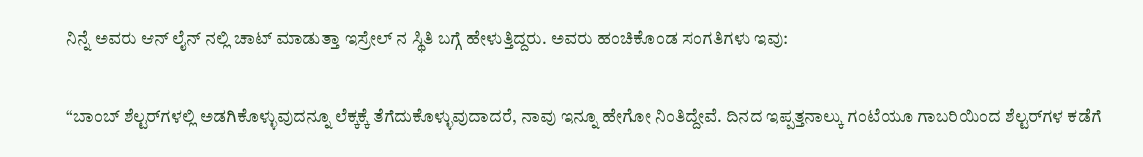ನಿನ್ನೆ ಅವರು ಆನ್ ಲೈನ್ ನಲ್ಲಿ ಚಾಟ್ ಮಾಡುತ್ತಾ ಇಸ್ರೇಲ್ ನ ಸ್ಥಿತಿ ಬಗ್ಗೆ ಹೇಳುತ್ತಿದ್ದರು. ಅವರು ಹಂಚಿಕೊಂಡ ಸಂಗತಿಗಳು ಇವು:

“ಬಾಂಬ್ ಶೆಲ್ಟರ್‌ಗಳಲ್ಲಿ ಅಡಗಿಕೊಳ್ಳುವುದನ್ನೂ ಲೆಕ್ಕಕ್ಕೆ ತೆಗೆದುಕೊಳ್ಳುವುದಾದರೆ, ನಾವು ಇನ್ನೂ ಹೇಗೋ ನಿಂತಿದ್ದೇವೆ. ದಿನದ ಇಪ್ಪತ್ತನಾಲ್ಕು ಗಂಟೆಯೂ ಗಾಬರಿಯಿಂದ ಶೆಲ್ಟರ್‌ಗಳ ಕಡೆಗೆ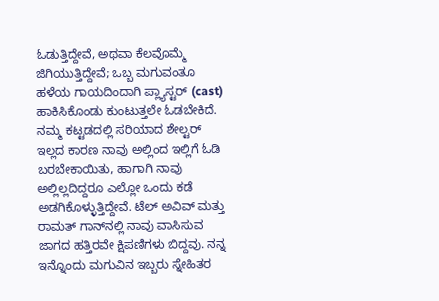ಓಡುತ್ತಿದ್ದೇವೆ, ಅಥವಾ ಕೆಲವೊಮ್ಮೆ ಜಿಗಿಯುತ್ತಿದ್ದೇವೆ; ಒಬ್ಬ ಮಗುವಂತೂ ಹಳೆಯ ಗಾಯದಿಂದಾಗಿ ಪ್ಲ್ಯಾಸ್ಟರ್ (cast) ಹಾಕಿಸಿಕೊಂಡು ಕುಂಟುತ್ತಲೇ ಓಡಬೇಕಿದೆ. ನಮ್ಮ ಕಟ್ಟಡದಲ್ಲಿ ಸರಿಯಾದ ಶೇಲ್ಟರ್ ಇಲ್ಲದ ಕಾರಣ ನಾವು ಅಲ್ಲಿಂದ ಇಲ್ಲಿಗೆ ಓಡಿ ಬರಬೇಕಾಯಿತು, ಹಾಗಾಗಿ ನಾವು ಅಲ್ಲಿಲ್ಲದಿದ್ದರೂ ಎಲ್ಲೋ ಒಂದು ಕಡೆ ಅಡಗಿಕೊಳ್ಳುತ್ತಿದ್ದೇವೆ. ಟೆಲ್ ಅವಿವ್ ಮತ್ತು ರಾಮತ್ ಗಾನ್‌ನಲ್ಲಿ ನಾವು ವಾಸಿಸುವ ಜಾಗದ ಹತ್ತಿರವೇ ಕ್ಷಿಪಣಿಗಳು ಬಿದ್ದವು. ನನ್ನ ಇನ್ನೊಂದು ಮಗುವಿನ ಇಬ್ಬರು ಸ್ನೇಹಿತರ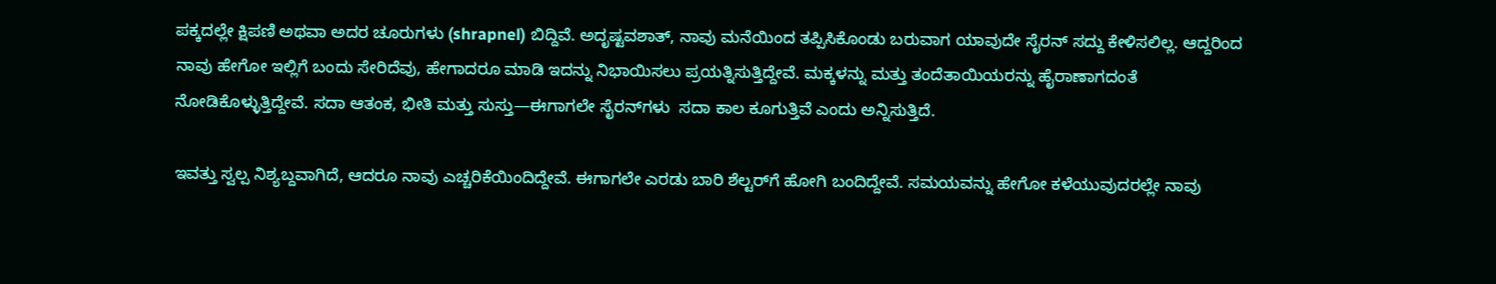ಪಕ್ಕದಲ್ಲೇ ಕ್ಷಿಪಣಿ ಅಥವಾ ಅದರ ಚೂರುಗಳು (shrapnel) ಬಿದ್ದಿವೆ. ಅದೃಷ್ಟವಶಾತ್, ನಾವು ಮನೆಯಿಂದ ತಪ್ಪಿಸಿಕೊಂಡು ಬರುವಾಗ ಯಾವುದೇ ಸೈರನ್ ಸದ್ದು ಕೇಳಿಸಲಿಲ್ಲ. ಆದ್ದರಿಂದ ನಾವು ಹೇಗೋ ಇಲ್ಲಿಗೆ ಬಂದು ಸೇರಿದೆವು, ಹೇಗಾದರೂ ಮಾಡಿ ಇದನ್ನು ನಿಭಾಯಿಸಲು ಪ್ರಯತ್ನಿಸುತ್ತಿದ್ದೇವೆ. ಮಕ್ಕಳನ್ನು ಮತ್ತು ತಂದೆತಾಯಿಯರನ್ನು ಹೈರಾಣಾಗದಂತೆ ನೋಡಿಕೊಳ್ಳುತ್ತಿದ್ದೇವೆ. ಸದಾ ಆತಂಕ, ಭೀತಿ ಮತ್ತು ಸುಸ್ತು—ಈಗಾಗಲೇ ಸೈರನ್‌ಗಳು  ಸದಾ ಕಾಲ ಕೂಗುತ್ತಿವೆ ಎಂದು ಅನ್ನಿಸುತ್ತಿದೆ.

ಇವತ್ತು ಸ್ವಲ್ಪ ನಿಶ್ಯಬ್ದವಾಗಿದೆ, ಆದರೂ ನಾವು ಎಚ್ಚರಿಕೆಯಿಂದಿದ್ದೇವೆ. ಈಗಾಗಲೇ ಎರಡು ಬಾರಿ ಶೆಲ್ಟರ್‌ಗೆ ಹೋಗಿ ಬಂದಿದ್ದೇವೆ. ಸಮಯವನ್ನು ಹೇಗೋ ಕಳೆಯುವುದರಲ್ಲೇ ನಾವು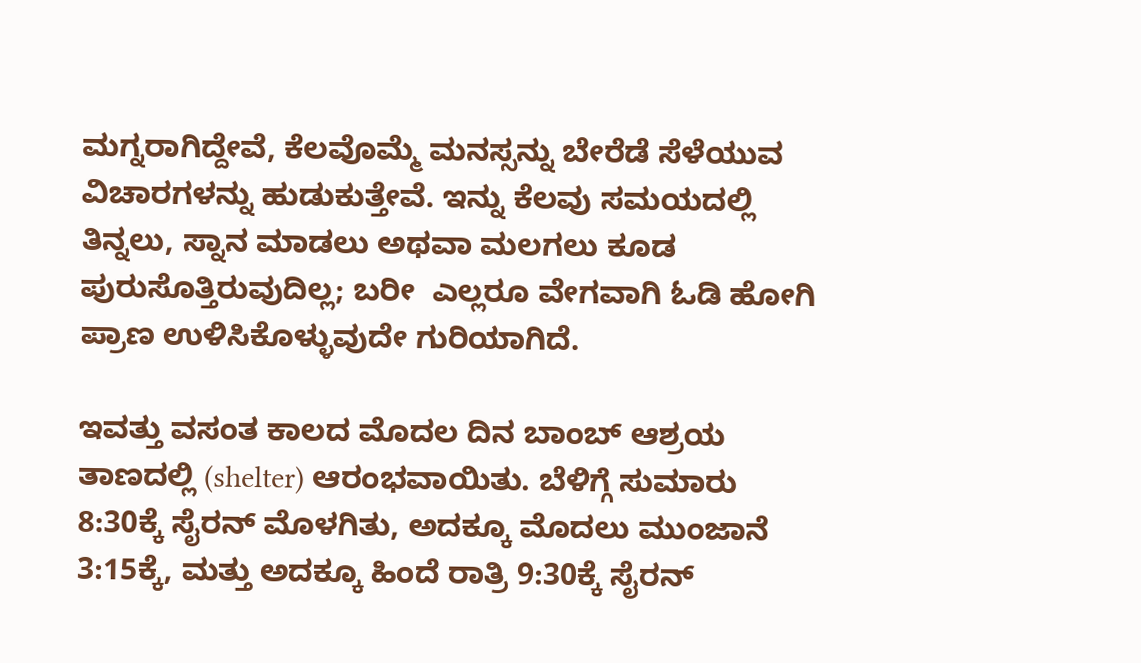ಮಗ್ನರಾಗಿದ್ದೇವೆ, ಕೆಲವೊಮ್ಮೆ ಮನಸ್ಸನ್ನು ಬೇರೆಡೆ ಸೆಳೆಯುವ ವಿಚಾರಗಳನ್ನು ಹುಡುಕುತ್ತೇವೆ. ಇನ್ನು ಕೆಲವು ಸಮಯದಲ್ಲಿ ತಿನ್ನಲು, ಸ್ನಾನ ಮಾಡಲು ಅಥವಾ ಮಲಗಲು ಕೂಡ ಪುರುಸೊತ್ತಿರುವುದಿಲ್ಲ; ಬರೀ  ಎಲ್ಲರೂ ವೇಗವಾಗಿ ಓಡಿ ಹೋಗಿ ಪ್ರಾಣ ಉಳಿಸಿಕೊಳ್ಳುವುದೇ ಗುರಿಯಾಗಿದೆ.

ಇವತ್ತು ವಸಂತ ಕಾಲದ ಮೊದಲ ದಿನ ಬಾಂಬ್ ಆಶ್ರಯ ತಾಣದಲ್ಲಿ (shelter) ಆರಂಭವಾಯಿತು. ಬೆಳಿಗ್ಗೆ ಸುಮಾರು 8:30ಕ್ಕೆ ಸೈರನ್ ಮೊಳಗಿತು, ಅದಕ್ಕೂ ಮೊದಲು ಮುಂಜಾನೆ 3:15ಕ್ಕೆ, ಮತ್ತು ಅದಕ್ಕೂ ಹಿಂದೆ ರಾತ್ರಿ 9:30ಕ್ಕೆ ಸೈರನ್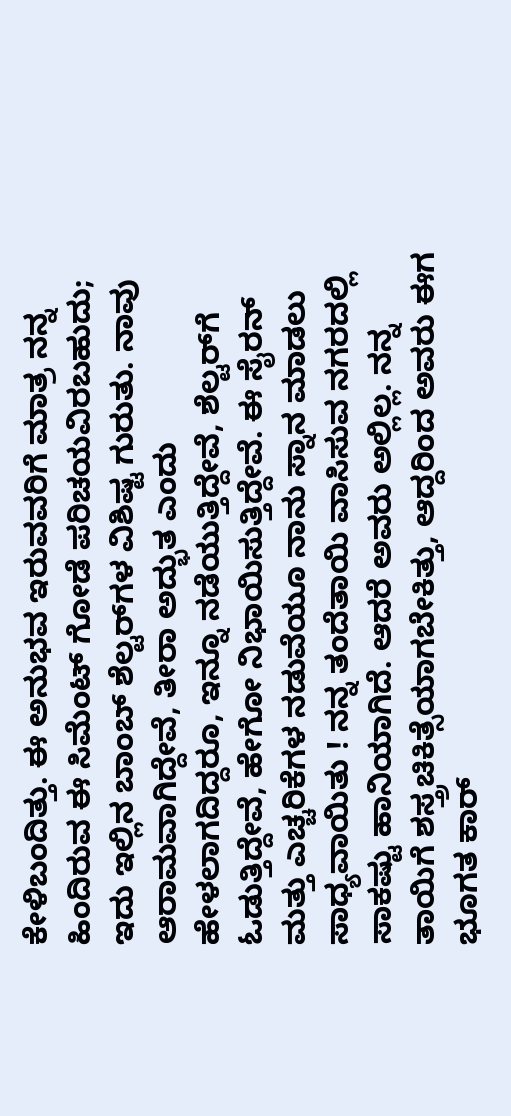ಕೇಳಿಬಂದಿತ್ತು. ಈ ಅನುಭವ ಇರುವವರಿಗೆ ಮಾತ್ರ ನನ್ನ ಹಿಂದಿರುವ ಈ ಸಿಮೆಂಟ್ ಗೋಡೆ ಪರಿಚಯವಿರಬಹುದು; ಇದು ಇಲ್ಲಿನ ಬಾಂಬ್ ಶೆಲ್ಟರ್‌ಗಳ ವಿಶಿಷ್ಟ ಗುರುತು. ನಾವು ಆರಾಮವಾಗಿದ್ದೇವೆ, ತೀರಾ ಅದ್ಭುತ ಎಂದು ಹೇಳಲಾಗದಿದ್ದರೂ, ಇನ್ನೂ ನಡೆಯುತ್ತಿದ್ದೇವೆ, ಶೆಲ್ಟರ್‌ಗೆ ಓಡುತ್ತಿದ್ದೇವೆ, ಹೇಗೋ ನಿಭಾಯಿಸುತ್ತಿದ್ದೇವೆ. ಈ ಸೈರನ್ ಮತ್ತು ಎಚ್ಚರಿಕೆಗಳ ನಡುವೆಯೂ ನಾನು ಸ್ನಾನ ಮಾಡಲು ಸಾಧ್ಯವಾಯಿತು ! ನನ್ನ ತಂದೆತಾಯಿ ವಾಸಿಸುವ ನಗರದಲ್ಲಿ ಸಾಕಷ್ಟು ಹಾನಿಯಾಗಿದೆ. ಆದರೆ ಅವರು ಅಲ್ಲಿಲ್ಲ. ನನ್ನ ತಾಯಿಗೆ ಶಸ್ತ್ರಚಿಕಿತ್ಸೆಯಾಗಬೇಕಿತ್ತು, ಆದ್ದರಿಂದ ಅವರು ಈಗ ಭೂಗತ ಕಾರ್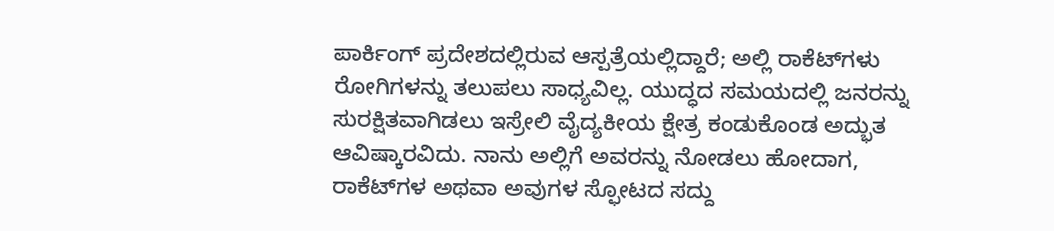ಪಾರ್ಕಿಂಗ್ ಪ್ರದೇಶದಲ್ಲಿರುವ ಆಸ್ಪತ್ರೆಯಲ್ಲಿದ್ದಾರೆ; ಅಲ್ಲಿ ರಾಕೆಟ್‌ಗಳು ರೋಗಿಗಳನ್ನು ತಲುಪಲು ಸಾಧ್ಯವಿಲ್ಲ. ಯುದ್ಧದ ಸಮಯದಲ್ಲಿ ಜನರನ್ನು ಸುರಕ್ಷಿತವಾಗಿಡಲು ಇಸ್ರೇಲಿ ವೈದ್ಯಕೀಯ ಕ್ಷೇತ್ರ ಕಂಡುಕೊಂಡ ಅದ್ಭುತ ಆವಿಷ್ಕಾರವಿದು. ನಾನು ಅಲ್ಲಿಗೆ ಅವರನ್ನು ನೋಡಲು ಹೋದಾಗ, ರಾಕೆಟ್‌ಗಳ ಅಥವಾ ಅವುಗಳ ಸ್ಫೋಟದ ಸದ್ದು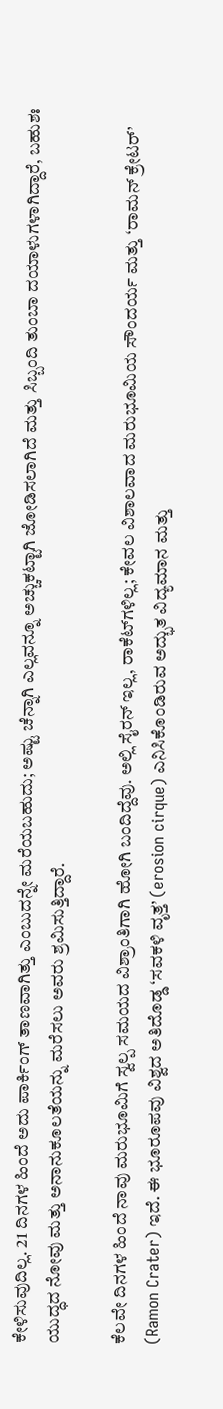ಕೇಳಿಸುವುದಿಲ್ಲ. 21 ದಿನಗಳ ಹಿಂದೆ ಅದು ಪಾರ್ಕಿಂಗ್ ತಾಣವಾಗಿತ್ತು ಎಂಬುದನ್ನೇ ಮರೆಯಬಹುದು; ಅಷ್ಟು ಚೆನ್ನಾಗಿ ಎಲ್ಲವನ್ನೂ ಅಚ್ಚುಕಟ್ಟಾಗಿ ಜೋಡಿಸಲಾಗಿದೆ ಮತ್ತು ಸಿಬ್ಬಂದಿ ತುಂಬಾ ದಯಾಳುಗಳಾಗಿದ್ದಾರೆ, ಬಹುಶಃ ಯುದ್ಧದ ನೋವು ಮತ್ತು ಅನಾನುಕೂಲತೆಯನ್ನು ಮರೆಸಲು ಅವರು ಶ್ರಮಿಸುತ್ತಿದ್ದಾರೆ.

ಕೆಲವೇ ದಿನಗಳ ಹಿಂದೆ ನಾವು ಮರುಭೂಮಿಗೆ ಸ್ವಲ್ಪ ಸಮಯದ ವಿಶ್ರಾಂತಿಗಾಗಿ ಹೋಗಿ ಬಂದಿದ್ದೆವು. ಅಲ್ಲಿ ಸೈರನ್ ಇಲ್ಲ, ರಾಕೆಟ್‌ಗಳಿಲ್ಲ; ಕೇವಲ ವಿಶಾಲವಾದ ಮರುಭೂಮಿಯ ಸೌಂದರ್ಯ ಮತ್ತು ‘ರಾಮನ್ ಕ್ರೇಟರ್’ (Ramon Crater) ಇದೆ. ಈ ಭೂರೂಪವು ವಿಶ್ವದ ಅತಿದೊಡ್ಡ ‘ಸವಕಳಿ ವೃತ್ತ’ (erosion cirque) ಎನಿಸಿಕೊಂಡಿರುವ ಅದ್ಭುತ ವಿದ್ಯಮಾನ ಮತ್ತು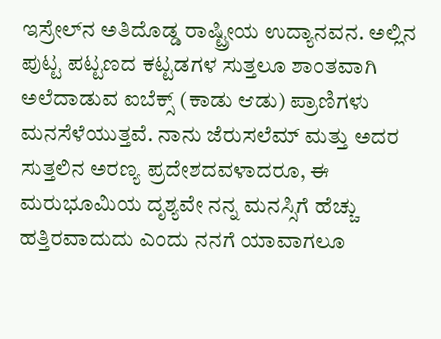ಇಸ್ರೇಲ್‌ನ ಅತಿದೊಡ್ಡ ರಾಷ್ಟ್ರೀಯ ಉದ್ಯಾನವನ. ಅಲ್ಲಿನ ಪುಟ್ಟ ಪಟ್ಟಣದ ಕಟ್ಟಡಗಳ ಸುತ್ತಲೂ ಶಾಂತವಾಗಿ ಅಲೆದಾಡುವ ಐಬೆಕ್ಸ್ (ಕಾಡು ಆಡು) ಪ್ರಾಣಿಗಳು ಮನಸೆಳೆಯುತ್ತವೆ. ನಾನು ಜೆರುಸಲೆಮ್ ಮತ್ತು ಅದರ ಸುತ್ತಲಿನ ಅರಣ್ಯ ಪ್ರದೇಶದವಳಾದರೂ, ಈ ಮರುಭೂಮಿಯ ದೃಶ್ಯವೇ ನನ್ನ ಮನಸ್ಸಿಗೆ ಹೆಚ್ಚು ಹತ್ತಿರವಾದುದು ಎಂದು ನನಗೆ ಯಾವಾಗಲೂ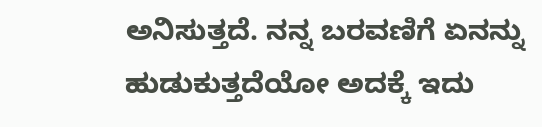ಅನಿಸುತ್ತದೆ. ನನ್ನ ಬರವಣಿಗೆ ಏನನ್ನು ಹುಡುಕುತ್ತದೆಯೋ ಅದಕ್ಕೆ ಇದು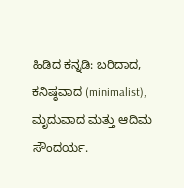ಹಿಡಿದ ಕನ್ನಡಿ: ಬರಿದಾದ, ಕನಿಷ್ಠವಾದ (minimalist), ಮೃದುವಾದ ಮತ್ತು ಆದಿಮ ಸೌಂದರ್ಯ.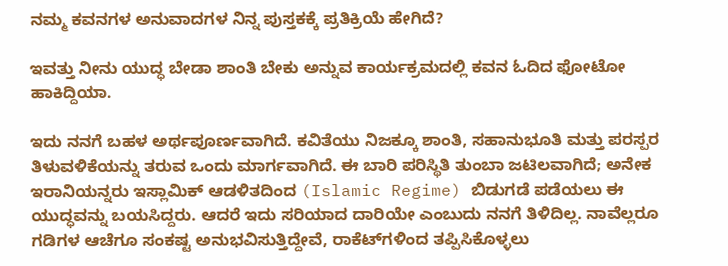ನಮ್ಮ ಕವನಗಳ ಅನುವಾದಗಳ ನಿನ್ನ ಪುಸ್ತಕಕ್ಕೆ ಪ್ರತಿಕ್ರಿಯೆ ಹೇಗಿದೆ?

ಇವತ್ತು ನೀನು ಯುದ್ಧ ಬೇಡಾ ಶಾಂತಿ ಬೇಕು ಅನ್ನುವ ಕಾರ್ಯಕ್ರಮದಲ್ಲಿ ಕವನ ಓದಿದ ಫೋಟೋ ಹಾಕಿದ್ದಿಯಾ.

ಇದು ನನಗೆ ಬಹಳ ಅರ್ಥಪೂರ್ಣವಾಗಿದೆ. ಕವಿತೆಯು ನಿಜಕ್ಕೂ ಶಾಂತಿ, ಸಹಾನುಭೂತಿ ಮತ್ತು ಪರಸ್ಪರ ತಿಳುವಳಿಕೆಯನ್ನು ತರುವ ಒಂದು ಮಾರ್ಗವಾಗಿದೆ. ಈ ಬಾರಿ ಪರಿಸ್ಥಿತಿ ತುಂಬಾ ಜಟಿಲವಾಗಿದೆ; ಅನೇಕ ಇರಾನಿಯನ್ನರು ಇಸ್ಲಾಮಿಕ್ ಆಡಳಿತದಿಂದ (Islamic Regime) ಬಿಡುಗಡೆ ಪಡೆಯಲು ಈ ಯುದ್ಧವನ್ನು ಬಯಸಿದ್ದರು. ಆದರೆ ಇದು ಸರಿಯಾದ ದಾರಿಯೇ ಎಂಬುದು ನನಗೆ ತಿಳಿದಿಲ್ಲ. ನಾವೆಲ್ಲರೂ ಗಡಿಗಳ ಆಚೆಗೂ ಸಂಕಷ್ಟ ಅನುಭವಿಸುತ್ತಿದ್ದೇವೆ, ರಾಕೆಟ್‌ಗಳಿಂದ ತಪ್ಪಿಸಿಕೊಳ್ಳಲು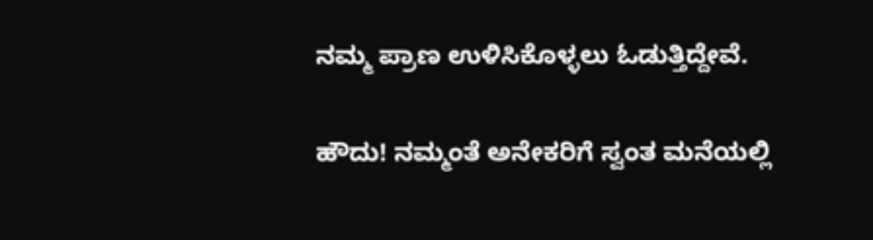ನಮ್ಮ ಪ್ರಾಣ ಉಳಿಸಿಕೊಳ್ಳಲು ಓಡುತ್ತಿದ್ದೇವೆ.

ಹೌದು! ನಮ್ಮಂತೆ ಅನೇಕರಿಗೆ ಸ್ವಂತ ಮನೆಯಲ್ಲಿ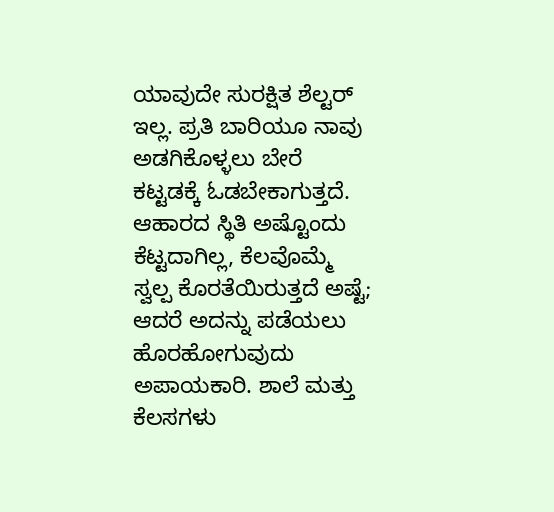ಯಾವುದೇ ಸುರಕ್ಷಿತ ಶೆಲ್ಟರ್ ಇಲ್ಲ. ಪ್ರತಿ ಬಾರಿಯೂ ನಾವು ಅಡಗಿಕೊಳ್ಳಲು ಬೇರೆ ಕಟ್ಟಡಕ್ಕೆ ಓಡಬೇಕಾಗುತ್ತದೆ. ಆಹಾರದ ಸ್ಥಿತಿ ಅಷ್ಟೊಂದು ಕೆಟ್ಟದಾಗಿಲ್ಲ, ಕೆಲವೊಮ್ಮೆ ಸ್ವಲ್ಪ ಕೊರತೆಯಿರುತ್ತದೆ ಅಷ್ಟೆ; ಆದರೆ ಅದನ್ನು ಪಡೆಯಲು ಹೊರಹೋಗುವುದು ಅಪಾಯಕಾರಿ. ಶಾಲೆ ಮತ್ತು ಕೆಲಸಗಳು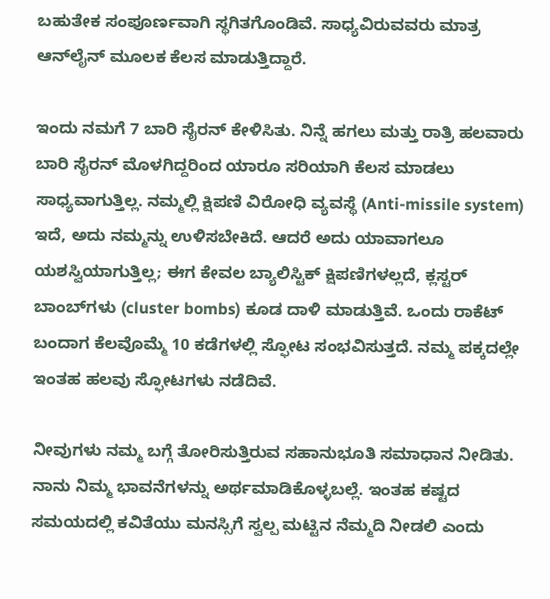ಬಹುತೇಕ ಸಂಪೂರ್ಣವಾಗಿ ಸ್ಥಗಿತಗೊಂಡಿವೆ. ಸಾಧ್ಯವಿರುವವರು ಮಾತ್ರ ಆನ್‌ಲೈನ್ ಮೂಲಕ ಕೆಲಸ ಮಾಡುತ್ತಿದ್ದಾರೆ.

ಇಂದು ನಮಗೆ 7 ಬಾರಿ ಸೈರನ್ ಕೇಳಿಸಿತು. ನಿನ್ನೆ ಹಗಲು ಮತ್ತು ರಾತ್ರಿ ಹಲವಾರು ಬಾರಿ ಸೈರನ್ ಮೊಳಗಿದ್ದರಿಂದ ಯಾರೂ ಸರಿಯಾಗಿ ಕೆಲಸ ಮಾಡಲು ಸಾಧ್ಯವಾಗುತ್ತಿಲ್ಲ. ನಮ್ಮಲ್ಲಿ ಕ್ಷಿಪಣಿ ವಿರೋಧಿ ವ್ಯವಸ್ಥೆ (Anti-missile system) ಇದೆ, ಅದು ನಮ್ಮನ್ನು ಉಳಿಸಬೇಕಿದೆ. ಆದರೆ ಅದು ಯಾವಾಗಲೂ ಯಶಸ್ವಿಯಾಗುತ್ತಿಲ್ಲ; ಈಗ ಕೇವಲ ಬ್ಯಾಲಿಸ್ಟಿಕ್ ಕ್ಷಿಪಣಿಗಳಲ್ಲದೆ, ಕ್ಲಸ್ಟರ್ ಬಾಂಬ್‌ಗಳು (cluster bombs) ಕೂಡ ದಾಳಿ ಮಾಡುತ್ತಿವೆ. ಒಂದು ರಾಕೆಟ್ ಬಂದಾಗ ಕೆಲವೊಮ್ಮೆ 10 ಕಡೆಗಳಲ್ಲಿ ಸ್ಫೋಟ ಸಂಭವಿಸುತ್ತದೆ. ನಮ್ಮ ಪಕ್ಕದಲ್ಲೇ ಇಂತಹ ಹಲವು ಸ್ಫೋಟಗಳು ನಡೆದಿವೆ.

ನೀವುಗಳು ನಮ್ಮ ಬಗ್ಗೆ ತೋರಿಸುತ್ತಿರುವ ಸಹಾನುಭೂತಿ ಸಮಾಧಾನ ನೀಡಿತು. ನಾನು ನಿಮ್ಮ ಭಾವನೆಗಳನ್ನು ಅರ್ಥಮಾಡಿಕೊಳ್ಳಬಲ್ಲೆ. ಇಂತಹ ಕಷ್ಟದ ಸಮಯದಲ್ಲಿ ಕವಿತೆಯು ಮನಸ್ಸಿಗೆ ಸ್ವಲ್ಪ ಮಟ್ಟಿನ ನೆಮ್ಮದಿ ನೀಡಲಿ ಎಂದು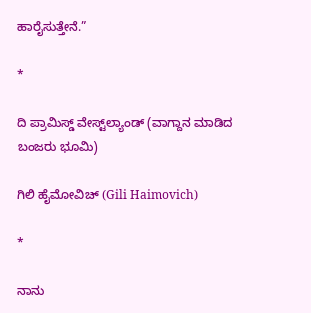ಹಾರೈಸುತ್ತೇನೆ.”

*

ದಿ ಪ್ರಾಮಿಸ್ಡ್ ವೇಸ್ಟ್‌ಲ್ಯಾಂಡ್ (ವಾಗ್ದಾನ ಮಾಡಿದ ಬಂಜರು ಭೂಮಿ)

ಗಿಲಿ ಹೈಮೋವಿಚ್ (Gili Haimovich)

*

ನಾನು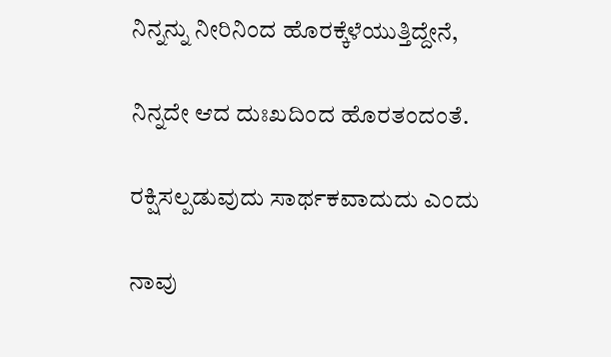ನಿನ್ನನ್ನು ನೀರಿನಿಂದ ಹೊರಕ್ಕೆಳೆಯುತ್ತಿದ್ದೇನೆ,

ನಿನ್ನದೇ ಆದ ದುಃಖದಿಂದ ಹೊರತಂದಂತೆ.

ರಕ್ಷಿಸಲ್ಪಡುವುದು ಸಾರ್ಥಕವಾದುದು ಎಂದು

ನಾವು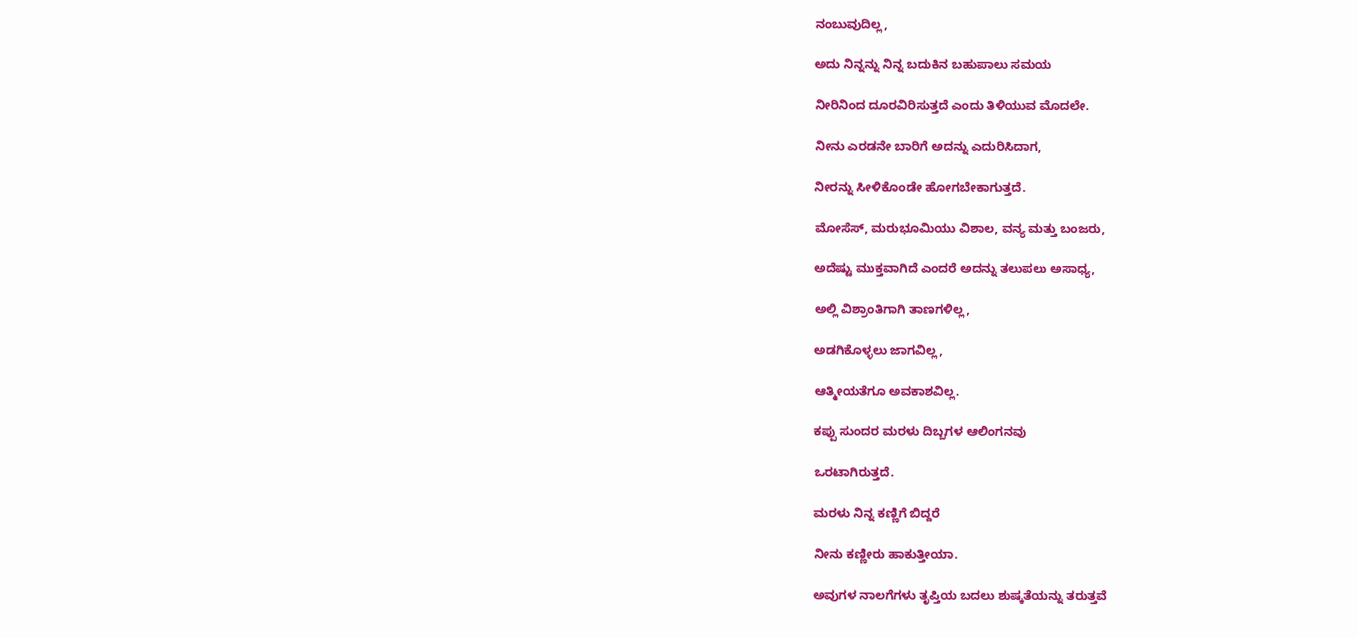ನಂಬುವುದಿಲ್ಲ,

ಅದು ನಿನ್ನನ್ನು ನಿನ್ನ ಬದುಕಿನ ಬಹುಪಾಲು ಸಮಯ

ನೀರಿನಿಂದ ದೂರವಿರಿಸುತ್ತದೆ ಎಂದು ತಿಳಿಯುವ ಮೊದಲೇ.

ನೀನು ಎರಡನೇ ಬಾರಿಗೆ ಅದನ್ನು ಎದುರಿಸಿದಾಗ,

ನೀರನ್ನು ಸೀಳಿಕೊಂಡೇ ಹೋಗಬೇಕಾಗುತ್ತದೆ.

ಮೋಸೆಸ್, ಮರುಭೂಮಿಯು ವಿಶಾಲ, ವನ್ಯ ಮತ್ತು ಬಂಜರು,

ಅದೆಷ್ಟು ಮುಕ್ತವಾಗಿದೆ ಎಂದರೆ ಅದನ್ನು ತಲುಪಲು ಅಸಾಧ್ಯ,

ಅಲ್ಲಿ ವಿಶ್ರಾಂತಿಗಾಗಿ ತಾಣಗಳಿಲ್ಲ,

ಅಡಗಿಕೊಳ್ಳಲು ಜಾಗವಿಲ್ಲ,

ಆತ್ಮೀಯತೆಗೂ ಅವಕಾಶವಿಲ್ಲ.

ಕಪ್ಪು ಸುಂದರ ಮರಳು ದಿಬ್ಬಗಳ ಆಲಿಂಗನವು

ಒರಟಾಗಿರುತ್ತದೆ.

ಮರಳು ನಿನ್ನ ಕಣ್ಣಿಗೆ ಬಿದ್ದರೆ

ನೀನು ಕಣ್ಣೀರು ಹಾಕುತ್ತೀಯಾ.

ಅವುಗಳ ನಾಲಗೆಗಳು ತೃಪ್ತಿಯ ಬದಲು ಶುಷ್ಕತೆಯನ್ನು ತರುತ್ತವೆ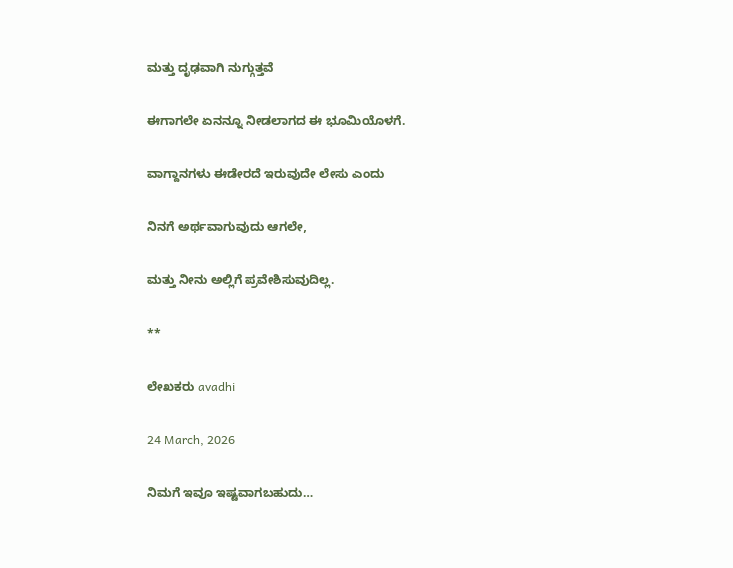ಮತ್ತು ದೃಢವಾಗಿ ನುಗ್ಗುತ್ತವೆ

ಈಗಾಗಲೇ ಏನನ್ನೂ ನೀಡಲಾಗದ ಈ ಭೂಮಿಯೊಳಗೆ.

ವಾಗ್ದಾನಗಳು ಈಡೇರದೆ ಇರುವುದೇ ಲೇಸು ಎಂದು

ನಿನಗೆ ಅರ್ಥವಾಗುವುದು ಆಗಲೇ,

ಮತ್ತು ನೀನು ಅಲ್ಲಿಗೆ ಪ್ರವೇಶಿಸುವುದಿಲ್ಲ.

**

ಲೇಖಕರು avadhi

24 March, 2026

ನಿಮಗೆ ಇವೂ ಇಷ್ಟವಾಗಬಹುದು…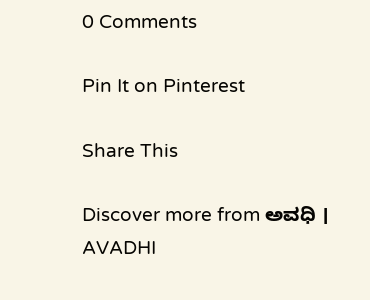0 Comments

Pin It on Pinterest

Share This

Discover more from ಅವಧಿ । AVADHI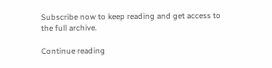Subscribe now to keep reading and get access to the full archive.

Continue reading